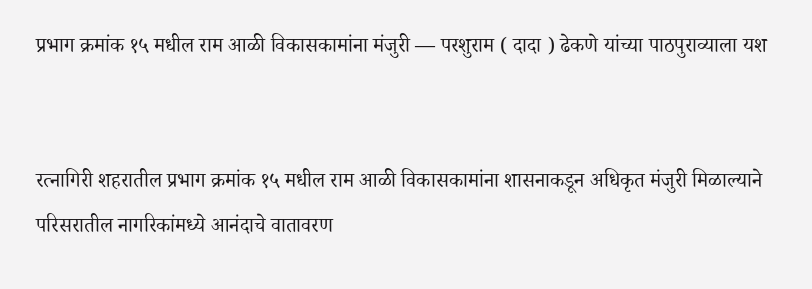प्रभाग क्रमांक १५ मधील राम आळी विकासकामांना मंजुरी — परशुराम ( दादा ) ढेकणे यांच्या पाठपुराव्याला यश


रत्नागिरी शहरातील प्रभाग क्रमांक १५ मधील राम आळी विकासकामांना शासनाकडून अधिकृत मंजुरी मिळाल्याने परिसरातील नागरिकांमध्ये आनंदाचे वातावरण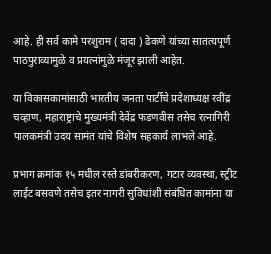आहे. ही सर्व कामे परशुराम ( दादा ) ढेकणे यांच्या सातत्यपूर्ण पाठपुराव्यामुळे व प्रयत्नांमुळे मंजूर झाली आहेत.

या विकासकामांसाठी भारतीय जनता पार्टीचे प्रदेशाध्यक्ष रवींद्र चव्हाण, महाराष्ट्राचे मुख्यमंत्री देवेंद्र फडणवीस तसेच रत्नागिरी पालकमंत्री उदय सामंत यांचे विशेष सहकार्य लाभले आहे.

प्रभाग क्रमांक १५ मधील रस्ते डांबरीकरण, गटार व्यवस्था, स्ट्रीट लाईट बसवणे तसेच इतर नागरी सुविधांशी संबंधित कामांना या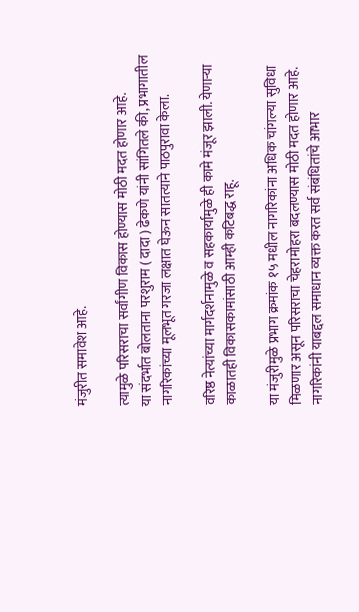मंजुरीत समावेश आहे.

त्यामुळे परिसराचा सर्वांगीण विकास होण्यास मोठी मदत होणार आहे.
या संदर्भात बोलताना परशुराम ( दादा ) ढेकणे यांनी सांगितले की, प्रभागातील नागरिकांच्या मूलभूत गरजा लक्षात घेऊन सातत्याने पाठपुरावा केला.

वरिष्ठ नेत्यांच्या मार्गदर्शनामुळे व सहकार्यामुळे ही कामे मंजूर झाली. येणाऱ्या काळातही विकासकामांसाठी आम्ही कटिबद्ध राहू.

या मंजुरीमुळे प्रभाग क्रमांक १५ मधील नागरिकांना अधिक चांगल्या सुविधा मिळणार असून परिसराचा चेहरामोहरा बदलण्यास मोठी मदत होणार आहे. नागरिकांनी याबद्दल समाधान व्यक्त करत सर्व संबंधितांचे आभार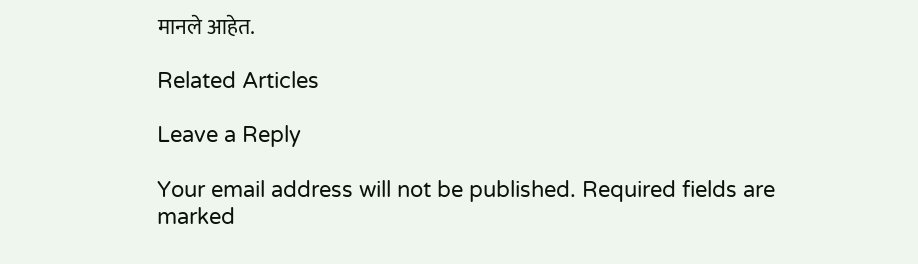मानले आहेत.

Related Articles

Leave a Reply

Your email address will not be published. Required fields are marked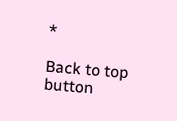*

Back to top button